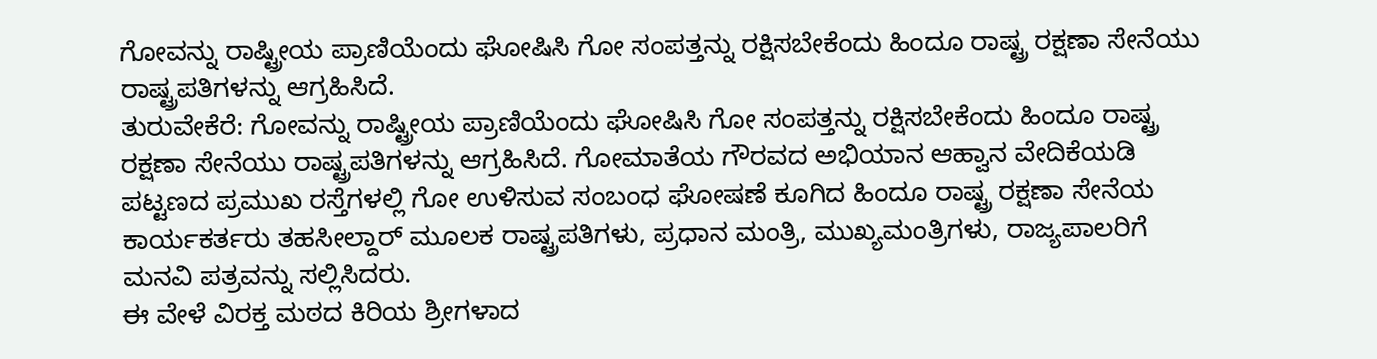ಗೋವನ್ನು ರಾಷ್ಟ್ರೀಯ ಪ್ರಾಣಿಯೆಂದು ಘೋಷಿಸಿ ಗೋ ಸಂಪತ್ತನ್ನು ರಕ್ಷಿಸಬೇಕೆಂದು ಹಿಂದೂ ರಾಷ್ಟ್ರ ರಕ್ಷಣಾ ಸೇನೆಯು ರಾಷ್ಟ್ರಪತಿಗಳನ್ನು ಆಗ್ರಹಿಸಿದೆ.
ತುರುವೇಕೆರೆ: ಗೋವನ್ನು ರಾಷ್ಟ್ರೀಯ ಪ್ರಾಣಿಯೆಂದು ಘೋಷಿಸಿ ಗೋ ಸಂಪತ್ತನ್ನು ರಕ್ಷಿಸಬೇಕೆಂದು ಹಿಂದೂ ರಾಷ್ಟ್ರ ರಕ್ಷಣಾ ಸೇನೆಯು ರಾಷ್ಟ್ರಪತಿಗಳನ್ನು ಆಗ್ರಹಿಸಿದೆ. ಗೋಮಾತೆಯ ಗೌರವದ ಅಭಿಯಾನ ಆಹ್ವಾನ ವೇದಿಕೆಯಡಿ ಪಟ್ಟಣದ ಪ್ರಮುಖ ರಸ್ತೆಗಳಲ್ಲಿ ಗೋ ಉಳಿಸುವ ಸಂಬಂಧ ಘೋಷಣೆ ಕೂಗಿದ ಹಿಂದೂ ರಾಷ್ಟ್ರ ರಕ್ಷಣಾ ಸೇನೆಯ ಕಾರ್ಯಕರ್ತರು ತಹಸೀಲ್ದಾರ್ ಮೂಲಕ ರಾಷ್ಟ್ರಪತಿಗಳು, ಪ್ರಧಾನ ಮಂತ್ರಿ, ಮುಖ್ಯಮಂತ್ರಿಗಳು, ರಾಜ್ಯಪಾಲರಿಗೆ ಮನವಿ ಪತ್ರವನ್ನು ಸಲ್ಲಿಸಿದರು.
ಈ ವೇಳೆ ವಿರಕ್ತ ಮಠದ ಕಿರಿಯ ಶ್ರೀಗಳಾದ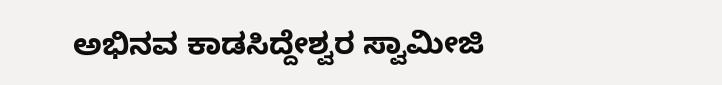ಅಭಿನವ ಕಾಡಸಿದ್ದೇಶ್ವರ ಸ್ವಾಮೀಜಿ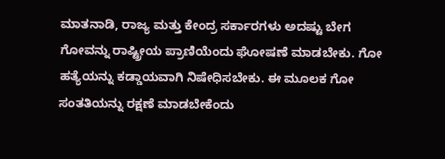ಮಾತನಾಡಿ, ರಾಜ್ಯ ಮತ್ತು ಕೇಂದ್ರ ಸರ್ಕಾರಗಳು ಅದಷ್ಟು ಬೇಗ ಗೋವನ್ನು ರಾಷ್ಟ್ರೀಯ ಪ್ರಾಣಿಯೆಂದು ಘೋಷಣೆ ಮಾಡಬೇಕು. ಗೋ ಹತ್ಯೆಯನ್ನು ಕಡ್ಡಾಯವಾಗಿ ನಿಷೇಧಿಸಬೇಕು. ಈ ಮೂಲಕ ಗೋ ಸಂತತಿಯನ್ನು ರಕ್ಷಣೆ ಮಾಡಬೇಕೆಂದು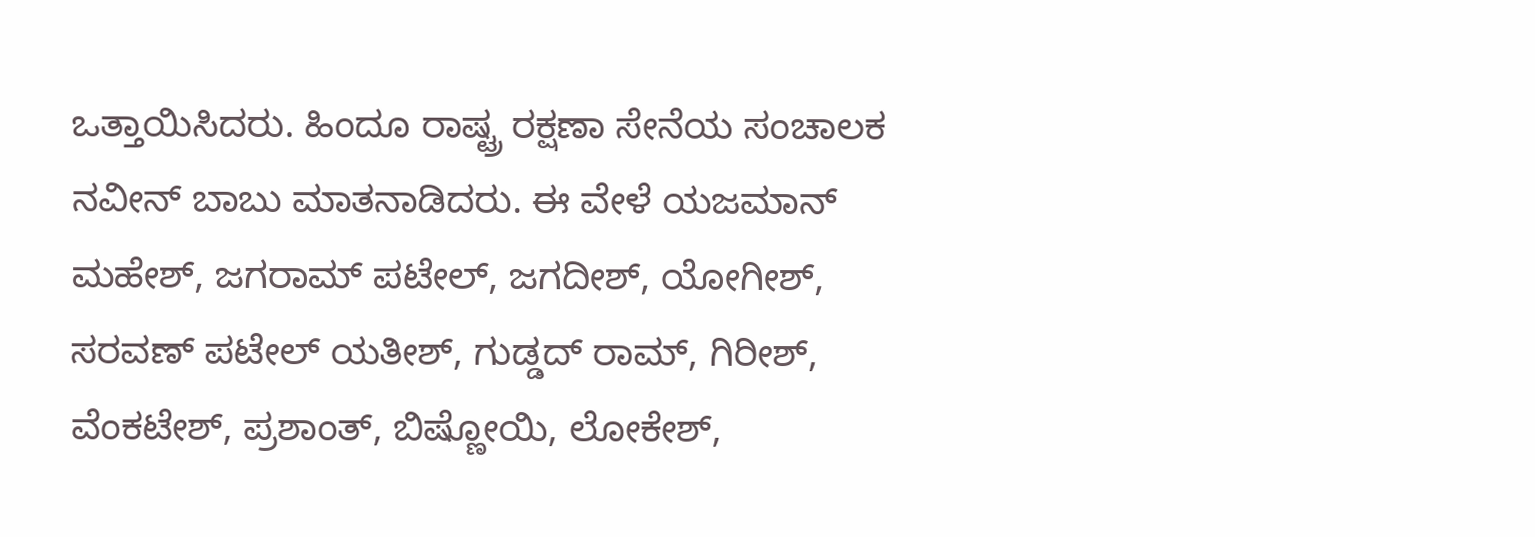ಒತ್ತಾಯಿಸಿದರು. ಹಿಂದೂ ರಾಷ್ಟ್ರ ರಕ್ಷಣಾ ಸೇನೆಯ ಸಂಚಾಲಕ ನವೀನ್ ಬಾಬು ಮಾತನಾಡಿದರು. ಈ ವೇಳೆ ಯಜಮಾನ್ ಮಹೇಶ್, ಜಗರಾಮ್ ಪಟೇಲ್, ಜಗದೀಶ್, ಯೋಗೀಶ್, ಸರವಣ್ ಪಟೇಲ್ ಯತೀಶ್, ಗುಡ್ಡದ್ ರಾಮ್, ಗಿರೀಶ್, ವೆಂಕಟೇಶ್, ಪ್ರಶಾಂತ್, ಬಿಷ್ಣೋಯಿ, ಲೋಕೇಶ್,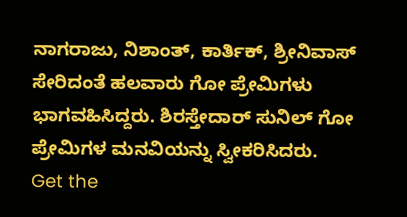ನಾಗರಾಜು, ನಿಶಾಂತ್, ಕಾರ್ತಿಕ್, ಶ್ರೀನಿವಾಸ್ ಸೇರಿದಂತೆ ಹಲವಾರು ಗೋ ಪ್ರೇಮಿಗಳು ಭಾಗವಹಿಸಿದ್ದರು. ಶಿರಸ್ತೇದಾರ್ ಸುನಿಲ್ ಗೋ ಪ್ರೇಮಿಗಳ ಮನವಿಯನ್ನು ಸ್ವೀಕರಿಸಿದರು.
Get the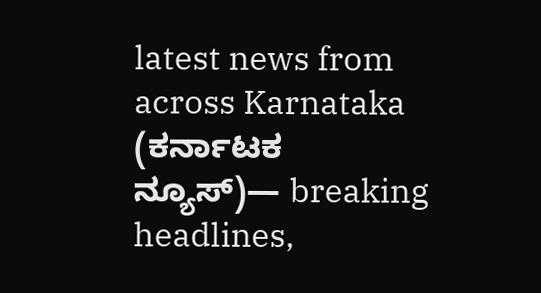latest news from across Karnataka (ಕರ್ನಾಟಕ ನ್ಯೂಸ್)— breaking headlines,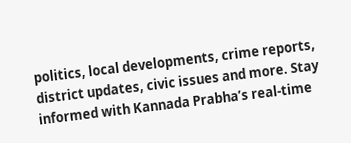politics, local developments, crime reports, district updates, civic issues and more. Stay informed with Kannada Prabha’s real‑time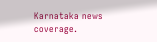Karnataka news coverage.